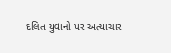દલિત યુવાનો પર અત્યાચાર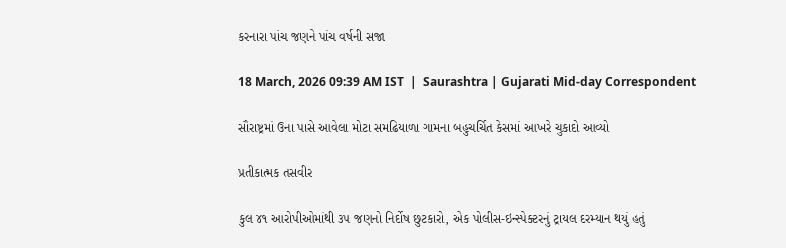કરનારા પાંચ જણને પાંચ વર્ષની સજા

18 March, 2026 09:39 AM IST  |  Saurashtra | Gujarati Mid-day Correspondent

સૌરાષ્ટ્રમાં ઉના પાસે આવેલા મોટા સમઢિયાળા ગામના બહુચર્ચિત કેસમાં આખરે ચુકાદો આવ્યો

પ્રતીકાત્મક તસવીર

કુલ ૪૧ આરોપીઓમાંથી ૩૫ જણનો નિર્દોષ છુટકારો, એક પોલીસ-ઇન્સ્પેક્ટરનું ટ્રાયલ દરમ્યાન થયું હતું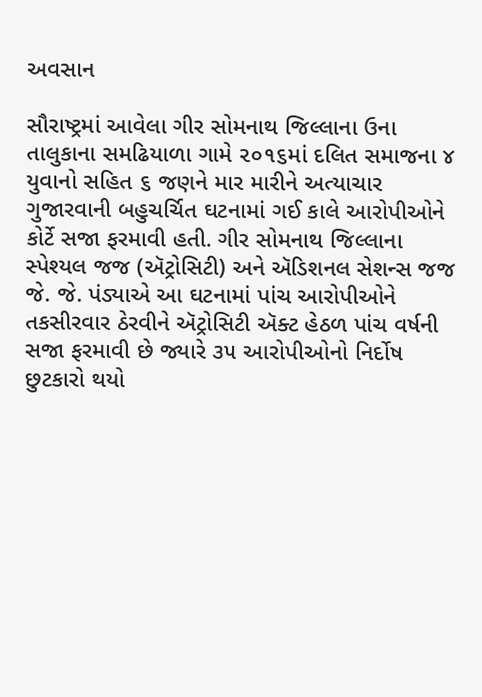અવસાન

સૌરાષ્ટ્રમાં આવેલા ગીર સોમનાથ જિલ્લાના ઉના તાલુકાના સમઢિયાળા ગામે ૨૦૧૬માં દલિત સમાજના ૪ યુવાનો સહિત ૬ જણને માર મારીને અત્યાચાર ગુજારવાની બહુચર્ચિત ઘટનામાં ગઈ કાલે આરોપીઓને કોર્ટે સજા ફરમાવી હતી. ગીર સોમનાથ જિલ્લાના સ્પેશ્યલ જજ (ઍટ્રોસિટી) અને ઍડિશનલ સેશન્સ જજ જે. જે. પંડ્યાએ આ ઘટનામાં પાંચ આરોપીઓને તકસીરવાર ઠેરવીને ઍટ્રોસિટી ઍક્ટ હેઠળ પાંચ વર્ષની સજા ફરમાવી છે જ્યારે ૩૫ આરોપીઓનો નિર્દોષ છુટકારો થયો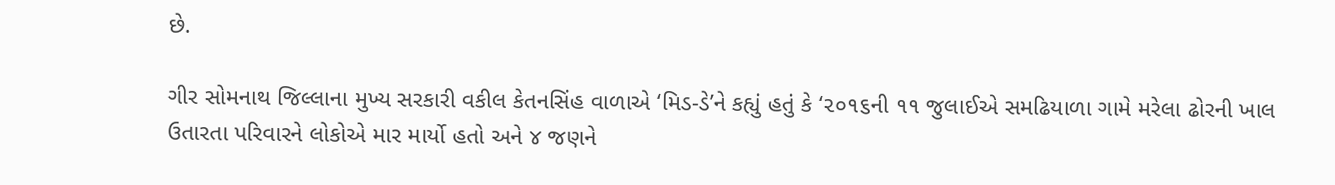છે.

ગીર સોમનાથ જિલ્લાના મુખ્ય સરકારી વકીલ કેતનસિંહ વાળાએ ‘મિડ-ડે’ને કહ્યું હતું કે ‘૨૦૧૬ની ૧૧ જુલાઈએ સમઢિયાળા ગામે મરેલા ઢોરની ખાલ ઉતારતા પરિવારને લોકોએ માર માર્યો હતો અને ૪ જણને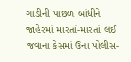ગાડીની પાછળ બાંધીને જાહેરમાં મારતાં-મારતાં લઈ જવાના કેસમાં ઉના પોલીસ-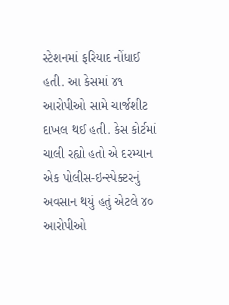સ્ટેશનમાં ફરિયાદ નોંધાઈ હતી. આ કેસમાં ૪૧ આરોપીઓ સામે ચાર્જશીટ દાખલ થઈ હતી. કેસ કોર્ટમાં ચાલી રહ્યો હતો એ દરમ્યાન એક પોલીસ-ઇન્સ્પેક્ટરનું અવસાન થયું હતું એટલે ૪૦ આરોપીઓ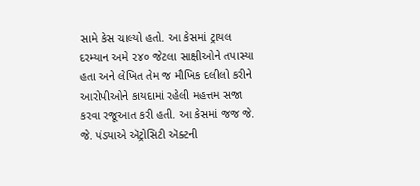સામે કેસ ચાલ્યો હતો. આ કેસમાં ટ્રાયલ દરમ્યાન અમે ૨૪૦ જેટલા સાક્ષીઓને તપાસ્યા હતા અને લેખિત તેમ જ મૌખિક દલીલો કરીને આરોપીઓને કાયદામાં રહેલી મહત્તમ સજા કરવા રજૂઆત કરી હતી. આ કેસમાં જજ જે. જે. પંડ્યાએ ઍટ્રોસિટી ઍક્ટની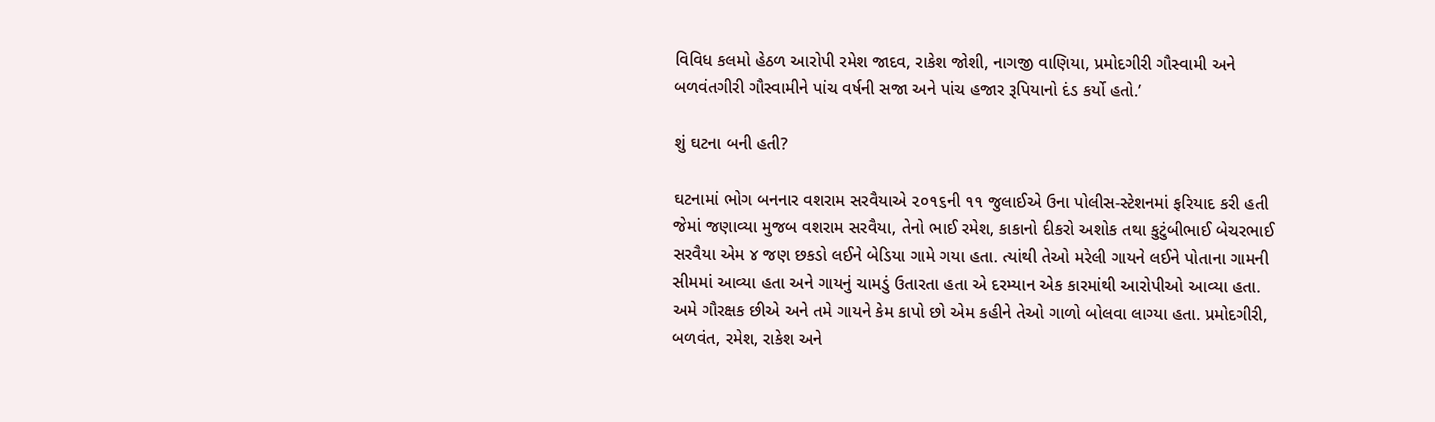વિવિધ કલમો હેઠળ આરોપી રમેશ જાદવ, રાકેશ જોશી, નાગજી વાણિયા, પ્રમોદગીરી ગૌસ્વામી અને બળવંતગીરી ગૌસ્વામીને પાંચ વર્ષની સજા અને પાંચ હજાર રૂપિયાનો દંડ કર્યો હતો.’

શું ઘટના બની હતી?

ઘટનામાં ભોગ બનનાર વશરામ સરવૈયાએ ૨૦૧૬ની ૧૧ જુલાઈએ ઉના પોલીસ-સ્ટેશનમાં ફરિયાદ કરી હતી જેમાં જણાવ્યા મુજબ વશરામ સરવૈયા, તેનો ભાઈ રમેશ, કાકાનો દીકરો અશોક તથા કુટુંબીભાઈ બેચરભાઈ સરવૈયા એમ ૪ જણ છકડો લઈને બેડિયા ગામે ગયા હતા. ત્યાંથી તેઓ મરેલી ગાયને લઈને પોતાના ગામની સીમમાં આવ્યા હતા અને ગાયનું ચામડું ઉતારતા હતા એ દરમ્યાન એક કારમાંથી આરોપીઓ આવ્યા હતા. અમે ગૌરક્ષક છીએ અને તમે ગાયને કેમ કાપો છો એમ કહીને તેઓ ગાળો બોલવા લાગ્યા હતા. પ્રમોદગીરી, બળવંત, રમેશ, રાકેશ અને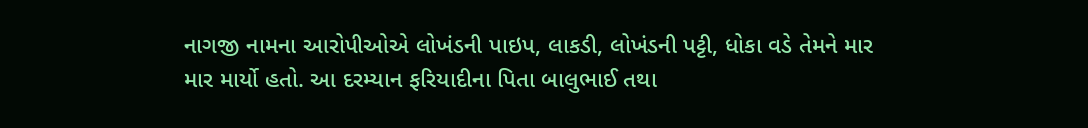નાગજી નામના આરોપીઓએ લોખંડની પાઇપ, લાકડી, લોખંડની પટ્ટી, ધોકા વડે તેમને માર માર માર્યો હતો. આ દરમ્યાન ફરિયાદીના પિતા બાલુભાઈ તથા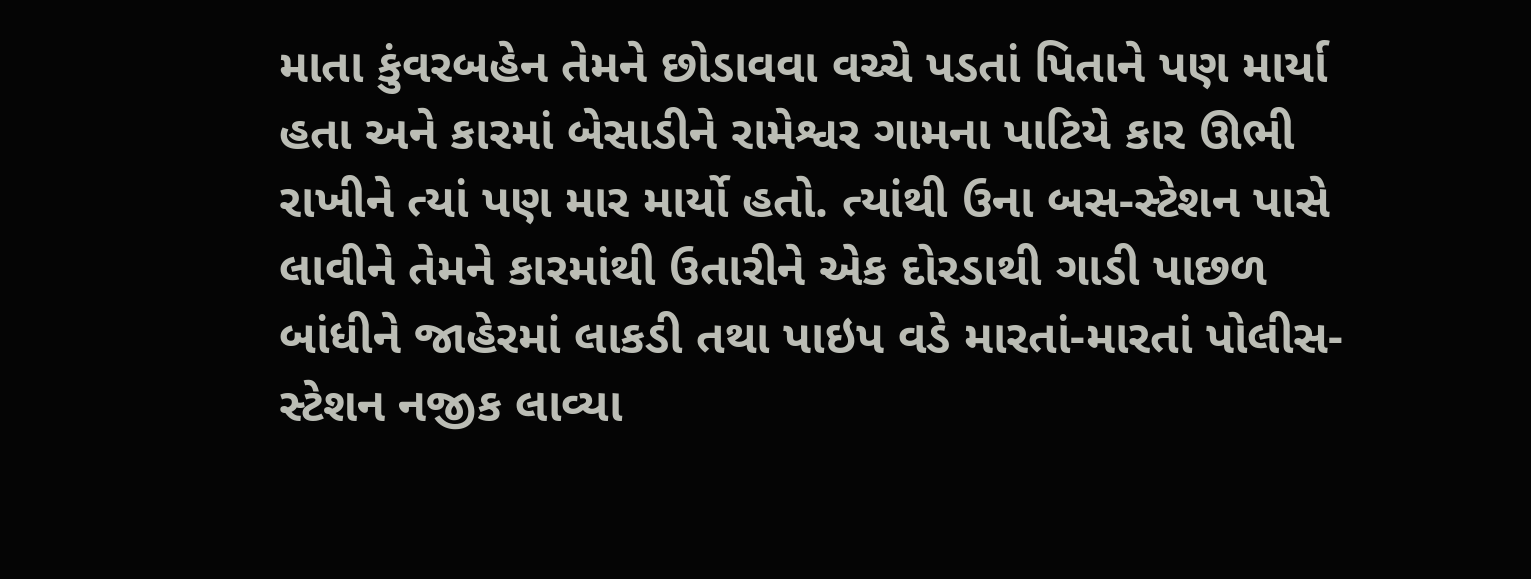માતા કુંવરબહેન તેમને છોડાવવા વચ્ચે પડતાં પિતાને પણ માર્યા હતા અને કારમાં બેસાડીને રામેશ્વર ગામના પાટિયે કાર ઊભી રાખીને ત્યાં પણ માર માર્યો હતો. ત્યાંથી ઉના બસ-સ્ટેશન પાસે લાવીને તેમને કારમાંથી ઉતારીને એક દોરડાથી ગાડી પાછળ બાંધીને જાહેરમાં લાકડી તથા પાઇપ વડે મારતાં-મારતાં પોલીસ-સ્ટેશન નજીક લાવ્યા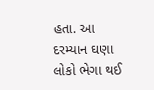હતા. આ દરમ્યાન ઘણા લોકો ભેગા થઈ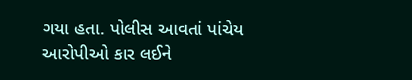ગયા હતા. પોલીસ આવતાં પાંચેય આરોપીઓ કાર લઈને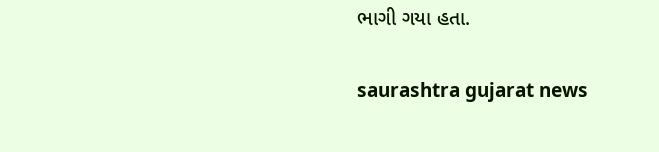ભાગી ગયા હતા.

saurashtra gujarat news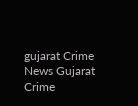gujarat Crime News Gujarat Crime